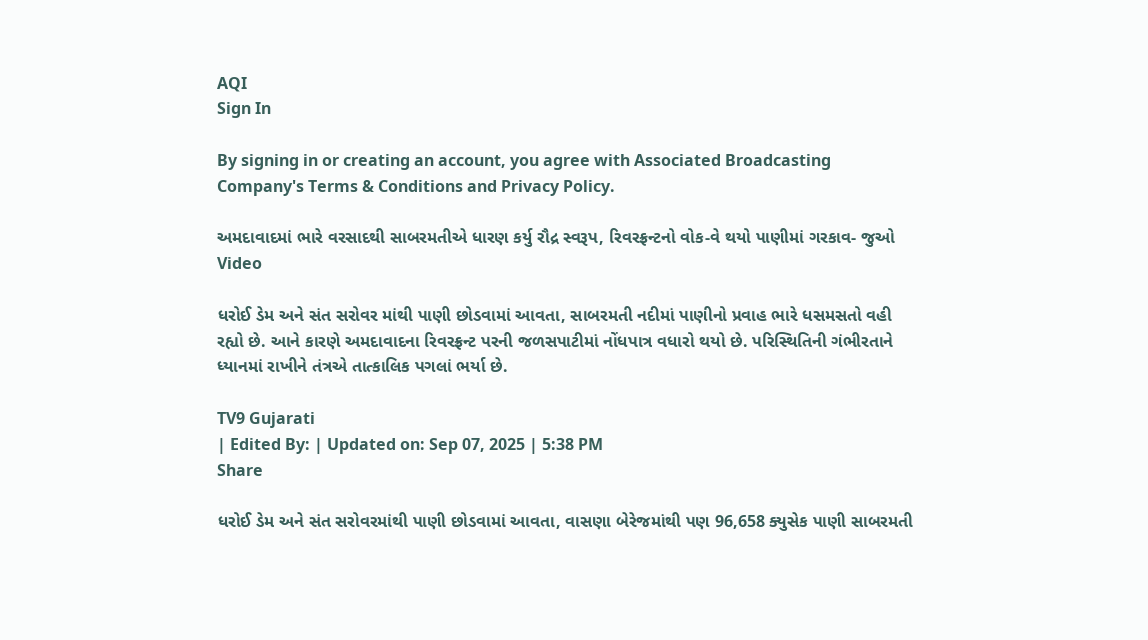AQI
Sign In

By signing in or creating an account, you agree with Associated Broadcasting Company's Terms & Conditions and Privacy Policy.

અમદાવાદમાં ભારે વરસાદથી સાબરમતીએ ધારણ કર્યુ રૌદ્ર સ્વરૂપ, રિવરફ્રન્ટનો વોક-વે થયો પાણીમાં ગરકાવ- જુઓ Video

ધરોઈ ડેમ અને સંત સરોવર માંથી પાણી છોડવામાં આવતા, સાબરમતી નદીમાં પાણીનો પ્રવાહ ભારે ધસમસતો વહી રહ્યો છે. આને કારણે અમદાવાદના રિવરફ્રન્ટ પરની જળસપાટીમાં નોંધપાત્ર વધારો થયો છે. પરિસ્થિતિની ગંભીરતાને ધ્યાનમાં રાખીને તંત્રએ તાત્કાલિક પગલાં ભર્યા છે.

TV9 Gujarati
| Edited By: | Updated on: Sep 07, 2025 | 5:38 PM
Share

ધરોઈ ડેમ અને સંત સરોવરમાંથી પાણી છોડવામાં આવતા, વાસણા બેરેજમાંથી પણ 96,658 ક્યુસેક પાણી સાબરમતી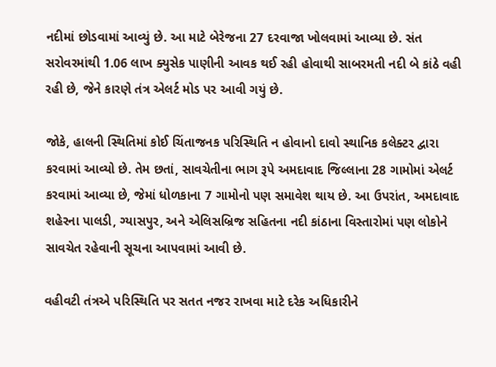નદીમાં છોડવામાં આવ્યું છે. આ માટે બેરેજના 27 દરવાજા ખોલવામાં આવ્યા છે. સંત સરોવરમાંથી 1.06 લાખ ક્યુસેક પાણીની આવક થઈ રહી હોવાથી સાબરમતી નદી બે કાંઠે વહી રહી છે, જેને કારણે તંત્ર એલર્ટ મોડ પર આવી ગયું છે.

જોકે, હાલની સ્થિતિમાં કોઈ ચિંતાજનક પરિસ્થિતિ ન હોવાનો દાવો સ્થાનિક કલેક્ટર દ્વારા કરવામાં આવ્યો છે. તેમ છતાં, સાવચેતીના ભાગ રૂપે અમદાવાદ જિલ્લાના 28 ગામોમાં એલર્ટ કરવામાં આવ્યા છે, જેમાં ધોળકાના 7 ગામોનો પણ સમાવેશ થાય છે. આ ઉપરાંત, અમદાવાદ શહેરના પાલડી, ગ્યાસપુર, અને એલિસબ્રિજ સહિતના નદી કાંઠાના વિસ્તારોમાં પણ લોકોને સાવચેત રહેવાની સૂચના આપવામાં આવી છે.

વહીવટી તંત્રએ પરિસ્થિતિ પર સતત નજર રાખવા માટે દરેક અધિકારીને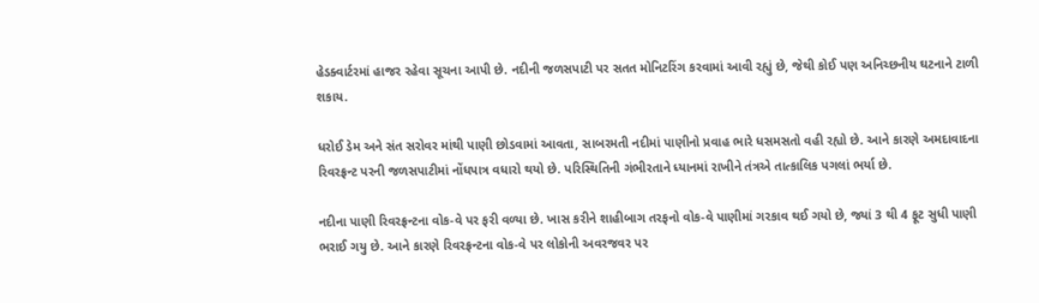હેડક્વાર્ટરમાં હાજર રહેવા સૂચના આપી છે. નદીની જળસપાટી પર સતત મોનિટરિંગ કરવામાં આવી રહ્યું છે, જેથી કોઈ પણ અનિચ્છનીય ઘટનાને ટાળી શકાય.

ધરોઈ ડેમ અને સંત સરોવર માંથી પાણી છોડવામાં આવતા, સાબરમતી નદીમાં પાણીનો પ્રવાહ ભારે ધસમસતો વહી રહ્યો છે. આને કારણે અમદાવાદના રિવરફ્રન્ટ પરની જળસપાટીમાં નોંધપાત્ર વધારો થયો છે. પરિસ્થિતિની ગંભીરતાને ધ્યાનમાં રાખીને તંત્રએ તાત્કાલિક પગલાં ભર્યા છે.

નદીના પાણી રિવરફ્રન્ટના વોક-વે પર ફરી વળ્યા છે. ખાસ કરીને શાહીબાગ તરફનો વોક-વે પાણીમાં ગરકાવ થઈ ગયો છે, જ્યાં 3 થી 4 ફૂટ સુધી પાણી ભરાઈ ગયુ છે. આને કારણે રિવરફ્રન્ટના વોક-વે પર લોકોની અવરજવર પર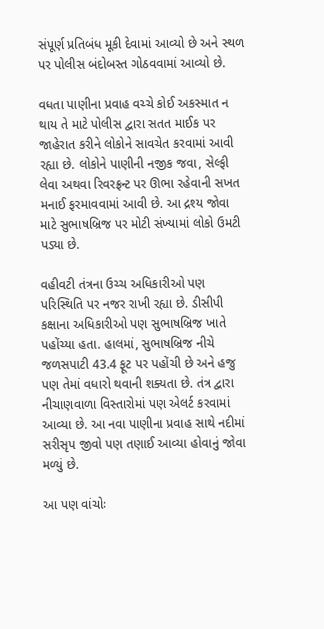સંપૂર્ણ પ્રતિબંધ મૂકી દેવામાં આવ્યો છે અને સ્થળ પર પોલીસ બંદોબસ્ત ગોઠવવામાં આવ્યો છે.

વધતા પાણીના પ્રવાહ વચ્ચે કોઈ અકસ્માત ન થાય તે માટે પોલીસ દ્વારા સતત માઈક પર જાહેરાત કરીને લોકોને સાવચેત કરવામાં આવી રહ્યા છે. લોકોને પાણીની નજીક જવા, સેલ્ફી લેવા અથવા રિવરફ્રન્ટ પર ઊભા રહેવાની સખત મનાઈ ફરમાવવામાં આવી છે. આ દ્રશ્ય જોવા માટે સુભાષબ્રિજ પર મોટી સંખ્યામાં લોકો ઉમટી પડ્યા છે.

વહીવટી તંત્રના ઉચ્ચ અધિકારીઓ પણ પરિસ્થિતિ પર નજર રાખી રહ્યા છે. ડીસીપી કક્ષાના અધિકારીઓ પણ સુભાષબ્રિજ ખાતે પહોંચ્યા હતા. હાલમાં, સુભાષબ્રિજ નીચે જળસપાટી 43.4 ફૂટ પર પહોંચી છે અને હજુ પણ તેમાં વધારો થવાની શક્યતા છે. તંત્ર દ્વારા નીચાણવાળા વિસ્તારોમાં પણ એલર્ટ કરવામાં આવ્યા છે. આ નવા પાણીના પ્રવાહ સાથે નદીમાં સરીસૃપ જીવો પણ તણાઈ આવ્યા હોવાનું જોવા મળ્યું છે.

આ પણ વાંચોઃ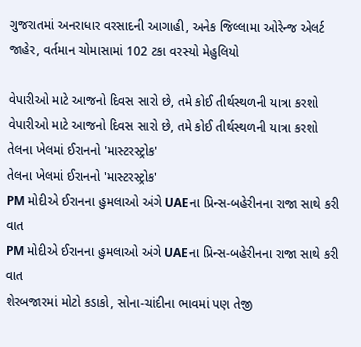ગુજરાતમાં અનરાધાર વરસાદની આગાહી, અનેક જિલ્લામા ઓરેન્જ એલર્ટ જાહેર, વર્તમાન ચોમાસામાં 102 ટકા વરસ્યો મેહુલિયો

વેપારીઓ માટે આજનો દિવસ સારો છે, તમે કોઈ તીર્થસ્થળની યાત્રા કરશો
વેપારીઓ માટે આજનો દિવસ સારો છે, તમે કોઈ તીર્થસ્થળની યાત્રા કરશો
તેલના ખેલમાં ઈરાનનો 'માસ્ટરસ્ટ્રોક'
તેલના ખેલમાં ઈરાનનો 'માસ્ટરસ્ટ્રોક'
PM મોદીએ ઈરાનના હુમલાઓ અંગે UAEના પ્રિન્સ-બહેરીનના રાજા સાથે કરી વાત
PM મોદીએ ઈરાનના હુમલાઓ અંગે UAEના પ્રિન્સ-બહેરીનના રાજા સાથે કરી વાત
શેરબજારમાં મોટો કડાકો, સોના-ચાંદીના ભાવમાં પણ તેજી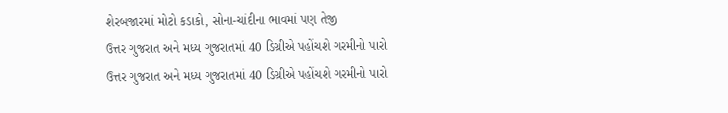શેરબજારમાં મોટો કડાકો, સોના-ચાંદીના ભાવમાં પણ તેજી
ઉત્તર ગુજરાત અને મધ્ય ગુજરાતમાં 40 ડિગ્રીએ પહોંચશે ગરમીનો પારો
ઉત્તર ગુજરાત અને મધ્ય ગુજરાતમાં 40 ડિગ્રીએ પહોંચશે ગરમીનો પારો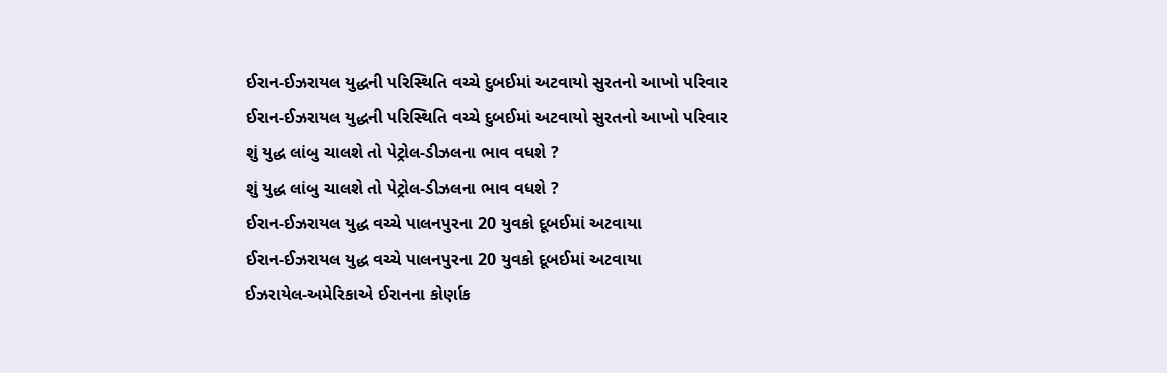ઈરાન-ઈઝરાયલ યુદ્ધની પરિસ્થિતિ વચ્ચે દુબઈમાં અટવાયો સુરતનો આખો પરિવાર
ઈરાન-ઈઝરાયલ યુદ્ધની પરિસ્થિતિ વચ્ચે દુબઈમાં અટવાયો સુરતનો આખો પરિવાર
શું યુદ્ધ લાંબુ ચાલશે તો પેટ્રોલ-ડીઝલના ભાવ વધશે ?
શું યુદ્ધ લાંબુ ચાલશે તો પેટ્રોલ-ડીઝલના ભાવ વધશે ?
ઈરાન-ઈઝરાયલ યુદ્ધ વચ્ચે પાલનપુરના 20 યુવકો દૂબઈમાં અટવાયા
ઈરાન-ઈઝરાયલ યુદ્ધ વચ્ચે પાલનપુરના 20 યુવકો દૂબઈમાં અટવાયા
ઈઝરાયેલ-અમેરિકાએ ઈરાનના કોર્ણાક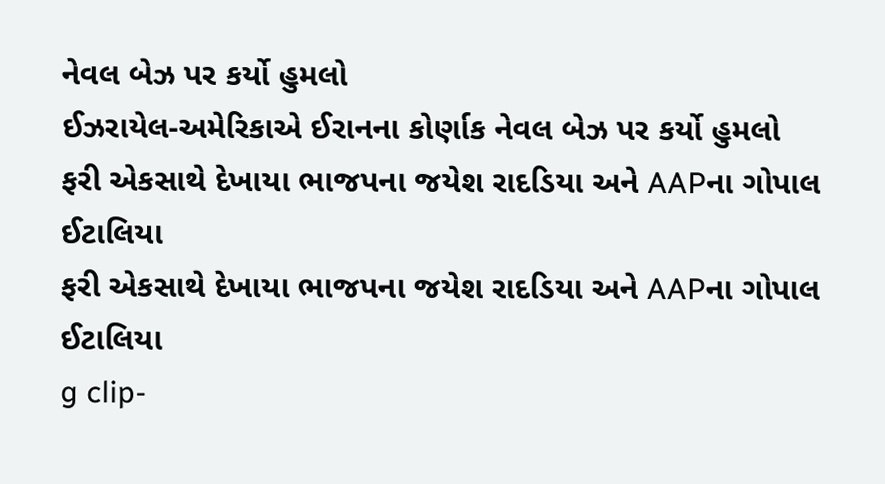નેવલ બેઝ પર કર્યો હુમલો
ઈઝરાયેલ-અમેરિકાએ ઈરાનના કોર્ણાક નેવલ બેઝ પર કર્યો હુમલો
ફરી એકસાથે દેખાયા ભાજપના જયેશ રાદડિયા અને AAPના ગોપાલ ઈટાલિયા
ફરી એકસાથે દેખાયા ભાજપના જયેશ રાદડિયા અને AAPના ગોપાલ ઈટાલિયા
g clip-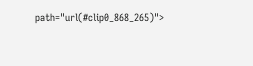path="url(#clip0_868_265)">